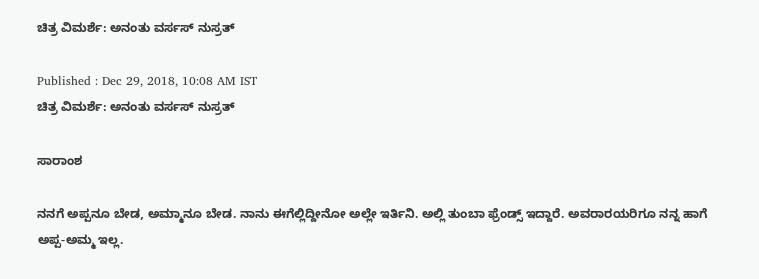ಚಿತ್ರ ವಿಮರ್ಶೆ: ಅನಂತು ವರ್ಸಸ್ ನುಸ್ರತ್

Published : Dec 29, 2018, 10:08 AM IST
ಚಿತ್ರ ವಿಮರ್ಶೆ: ಅನಂತು ವರ್ಸಸ್ ನುಸ್ರತ್

ಸಾರಾಂಶ

ನನಗೆ ಅಪ್ಪನೂ ಬೇಡ, ಅಮ್ಮಾನೂ ಬೇಡ. ನಾನು ಈಗೆಲ್ಲಿದ್ದೀನೋ ಅಲ್ಲೇ ಇರ್ತಿನಿ. ಅಲ್ಲಿ ತುಂಬಾ ಫ್ರೆಂಡ್ಸ್‌ ಇದ್ದಾರೆ. ಅವರಾರ‍ಯರಿಗೂ ನನ್ನ ಹಾಗೆ ಅಪ್ಪ-ಅಮ್ಮ ಇಲ್ಲ.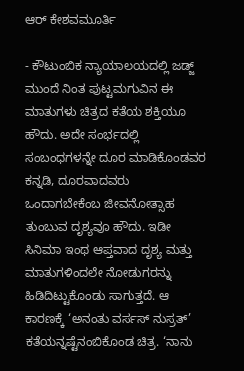ಆರ್‌ ಕೇಶವಮೂರ್ತಿ

- ಕೌಟುಂಬಿಕ ನ್ಯಾಯಾಲಯದಲ್ಲಿ ಜಡ್ಜ್‌ ಮುಂದೆ ನಿಂತ ಪುಟ್ಟಮಗುವಿನ ಈ ಮಾತುಗಳು ಚಿತ್ರದ ಕತೆಯ ಶಕ್ತಿಯೂ ಹೌದು. ಅದೇ ಸಂರ್ಭದಲ್ಲಿ ಸಂಬಂಧಗಳನ್ನೇ ದೂರ ಮಾಡಿಕೊಂಡವರ ಕನ್ನಡಿ, ದೂರವಾದವರು ಒಂದಾಗಬೇಕೆಂಬ ಜೀವನೋತ್ಸಾಹ ತುಂಬುವ ದೃಶ್ಯವೂ ಹೌದು. ಇಡೀ ಸಿನಿಮಾ ಇಂಥ ಆಪ್ತವಾದ ದೃಶ್ಯ ಮತ್ತು ಮಾತುಗಳಿಂದಲೇ ನೋಡುಗರನ್ನು ಹಿಡಿದಿಟ್ಟುಕೊಂಡು ಸಾಗುತ್ತದೆ. ಆ ಕಾರಣಕ್ಕೆ ‘ಅನಂತು ವರ್ಸಸ್‌ ನುಸ್ರತ್‌’ ಕತೆಯನ್ನಷ್ಟೆನಂಬಿಕೊಂಡ ಚಿತ್ರ. ‘ನಾನು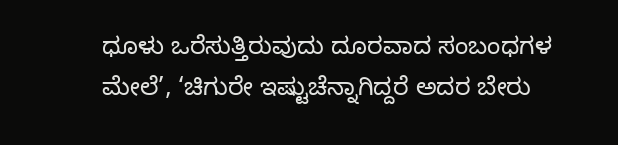ಧೂಳು ಒರೆಸುತ್ತಿರುವುದು ದೂರವಾದ ಸಂಬಂಧಗಳ ಮೇಲೆ’, ‘ಚಿಗುರೇ ಇಷ್ಟುಚೆನ್ನಾಗಿದ್ದರೆ ಅದರ ಬೇರು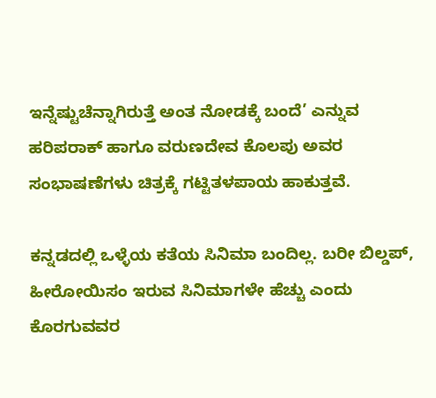ಇನ್ನೆಷ್ಟುಚೆನ್ನಾಗಿರುತ್ತೆ ಅಂತ ನೋಡಕ್ಕೆ ಬಂದೆ’ ಎನ್ನುವ ಹರಿಪರಾಕ್‌ ಹಾಗೂ ವರುಣದೇವ ಕೊಲಪು ಅವರ ಸಂಭಾಷಣೆಗಳು ಚಿತ್ರಕ್ಕೆ ಗಟ್ಟಿತಳಪಾಯ ಹಾಕುತ್ತವೆ.

ಕನ್ನಡದಲ್ಲಿ ಒಳ್ಳೆಯ ಕತೆಯ ಸಿನಿಮಾ ಬಂದಿಲ್ಲ. ಬರೀ ಬಿಲ್ಡಪ್‌, ಹೀರೋಯಿಸಂ ಇರುವ ಸಿನಿಮಾಗಳೇ ಹೆಚ್ಚು ಎಂದು ಕೊರಗುವವರ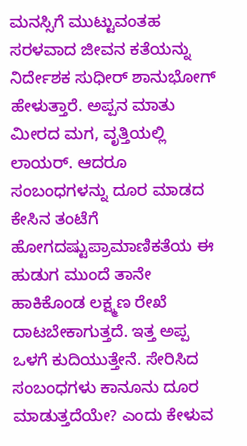ಮನಸ್ಸಿಗೆ ಮುಟ್ಟುವಂತಹ ಸರಳವಾದ ಜೀವನ ಕತೆಯನ್ನು ನಿರ್ದೇಶಕ ಸುಧೀರ್‌ ಶಾನುಭೋಗ್‌ ಹೇಳುತ್ತಾರೆ. ಅಪ್ಪನ ಮಾತು ಮೀರದ ಮಗ, ವೃತ್ತಿಯಲ್ಲಿ ಲಾಯರ್‌. ಆದರೂ ಸಂಬಂಧಗಳನ್ನು ದೂರ ಮಾಡದ ಕೇಸಿನ ತಂಟೆಗೆ ಹೋಗದಷ್ಟುಪ್ರಾಮಾಣಿಕತೆಯ ಈ ಹುಡುಗ ಮುಂದೆ ತಾನೇ ಹಾಕಿಕೊಂಡ ಲಕ್ಷ್ಮಣ ರೇಖೆ ದಾಟಬೇಕಾಗುತ್ತದೆ. ಇತ್ತ ಅಪ್ಪ ಒಳಗೆ ಕುದಿಯುತ್ತೇನೆ. ಸೇರಿಸಿದ ಸಂಬಂಧಗಳು ಕಾನೂನು ದೂರ ಮಾಡುತ್ತದೆಯೇ? ಎಂದು ಕೇಳುವ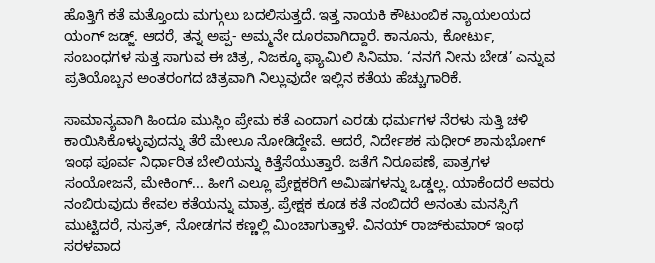ಹೊತ್ತಿಗೆ ಕತೆ ಮತ್ತೊಂದು ಮಗ್ಗುಲು ಬದಲಿಸುತ್ತದೆ. ಇತ್ತ ನಾಯಕಿ ಕೌಟುಂಬಿಕ ನ್ಯಾಯಲಯದ ಯಂಗ್‌ ಜಡ್ಜ್‌. ಆದರೆ, ತನ್ನ ಅಪ್ಪ- ಅಮ್ಮನೇ ದೂರವಾಗಿದ್ದಾರೆ. ಕಾನೂನು, ಕೋರ್ಟು, ಸಂಬಂಧಗಳ ಸುತ್ತ ಸಾಗುವ ಈ ಚಿತ್ರ, ನಿಜಕ್ಕೂ ಫ್ಯಾಮಿಲಿ ಸಿನಿಮಾ. ‘ನನಗೆ ನೀನು ಬೇಡ’ ಎನ್ನುವ ಪ್ರತಿಯೊಬ್ಬನ ಅಂತರಂಗದ ಚಿತ್ರವಾಗಿ ನಿಲ್ಲುವುದೇ ಇಲ್ಲಿನ ಕತೆಯ ಹೆಚ್ಚುಗಾರಿಕೆ.

ಸಾಮಾನ್ಯವಾಗಿ ಹಿಂದೂ ಮುಸ್ಲಿಂ ಪ್ರೇಮ ಕತೆ ಎಂದಾಗ ಎರಡು ಧರ್ಮಗಳ ನೆರಳು ಸುತ್ತಿ ಚಳಿ ಕಾಯಿಸಿಕೊಳ್ಳುವುದನ್ನು ತೆರೆ ಮೇಲೂ ನೋಡಿದ್ದೇವೆ. ಆದರೆ, ನಿರ್ದೇಶಕ ಸುಧೀರ್‌ ಶಾನುಭೋಗ್‌ ಇಂಥ ಪೂರ್ವ ನಿರ್ಧಾರಿತ ಬೇಲಿಯನ್ನು ಕಿತ್ತೆಸೆಯುತ್ತಾರೆ. ಜತೆಗೆ ನಿರೂಪಣೆ, ಪಾತ್ರಗಳ ಸಂಯೋಜನೆ, ಮೇಕಿಂಗ್‌... ಹೀಗೆ ಎಲ್ಲೂ ಪ್ರೇಕ್ಷಕರಿಗೆ ಅಮಿಷಗಳನ್ನು ಒಡ್ಡಲ್ಲ. ಯಾಕೆಂದರೆ ಅವರು ನಂಬಿರುವುದು ಕೇವಲ ಕತೆಯನ್ನು ಮಾತ್ರ. ಪ್ರೇಕ್ಷಕ ಕೂಡ ಕತೆ ನಂಬಿದರೆ ಅನಂತು ಮನಸ್ಸಿಗೆ ಮುಟ್ಟಿದರೆ, ನುಸ್ರತ್‌, ನೋಡಗನ ಕಣ್ಣಲ್ಲಿ ಮಿಂಚಾಗುತ್ತಾಳೆ. ವಿನಯ್‌ ರಾಜ್‌ಕುಮಾರ್‌ ಇಂಥ ಸರಳವಾದ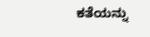ಕತೆಯನ್ನು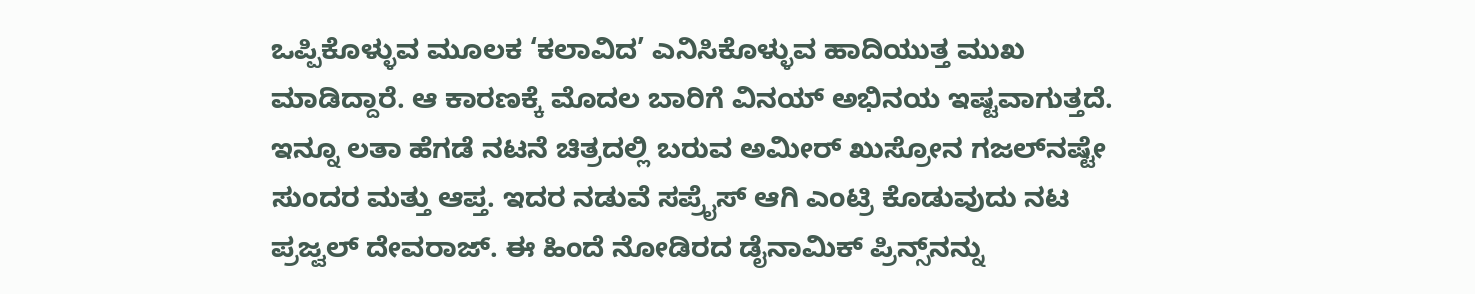ಒಪ್ಪಿಕೊಳ್ಳುವ ಮೂಲಕ ‘ಕಲಾವಿದ’ ಎನಿಸಿಕೊಳ್ಳುವ ಹಾದಿಯುತ್ತ ಮುಖ ಮಾಡಿದ್ದಾರೆ. ಆ ಕಾರಣಕ್ಕೆ ಮೊದಲ ಬಾರಿಗೆ ವಿನಯ್‌ ಅಭಿನಯ ಇಷ್ಟವಾಗುತ್ತದೆ. ಇನ್ನೂ ಲತಾ ಹೆಗಡೆ ನಟನೆ ಚಿತ್ರದಲ್ಲಿ ಬರುವ ಅಮೀರ್‌ ಖುಸ್ರೋನ ಗಜಲ್‌ನಷ್ಟೇ ಸುಂದರ ಮತ್ತು ಆಪ್ತ. ಇದರ ನಡುವೆ ಸಪ್ರೈಸ್‌ ಆಗಿ ಎಂಟ್ರಿ ಕೊಡುವುದು ನಟ ಪ್ರಜ್ವಲ್‌ ದೇವರಾಜ್‌. ಈ ಹಿಂದೆ ನೋಡಿರದ ಡೈನಾಮಿಕ್‌ ಪ್ರಿನ್ಸ್‌ನನ್ನು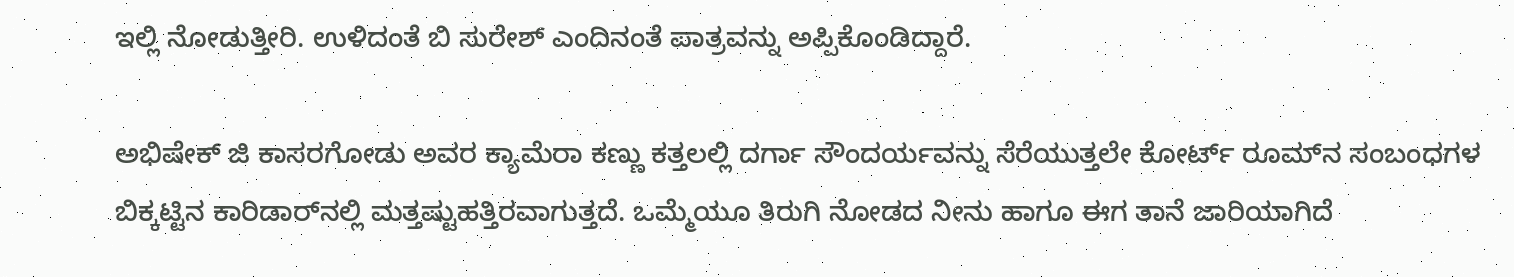ಇಲ್ಲಿ ನೋಡುತ್ತೀರಿ. ಉಳಿದಂತೆ ಬಿ ಸುರೇಶ್‌ ಎಂದಿನಂತೆ ಪಾತ್ರವನ್ನು ಅಪ್ಪಿಕೊಂಡಿದ್ದಾರೆ.

ಅಭಿಷೇಕ್‌ ಜಿ ಕಾಸರಗೋಡು ಅವರ ಕ್ಯಾಮೆರಾ ಕಣ್ಣು ಕತ್ತಲಲ್ಲಿ ದರ್ಗಾ ಸೌಂದರ್ಯವನ್ನು ಸೆರೆಯುತ್ತಲೇ ಕೋರ್ಟ್‌ ರೂಮ್‌ನ ಸಂಬಂಧಗಳ ಬಿಕ್ಕಟ್ಟಿನ ಕಾರಿಡಾರ್‌ನಲ್ಲಿ ಮತ್ತಷ್ಟುಹತ್ತಿರವಾಗುತ್ತದೆ. ಒಮ್ಮೆಯೂ ತಿರುಗಿ ನೋಡದ ನೀನು ಹಾಗೂ ಈಗ ತಾನೆ ಜಾರಿಯಾಗಿದೆ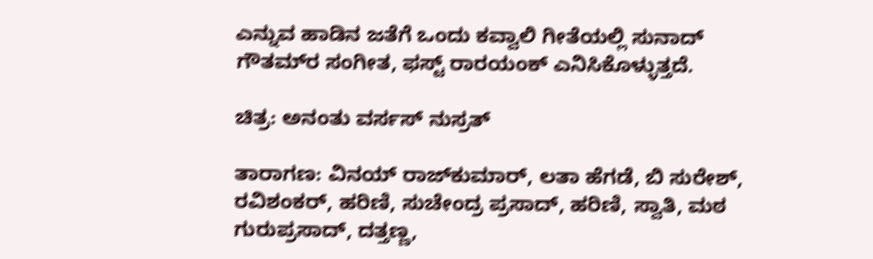ಎನ್ನುವ ಹಾಡಿನ ಜತೆಗೆ ಒಂದು ಕವ್ವಾಲಿ ಗೀತೆಯಲ್ಲಿ ಸುನಾದ್‌ ಗೌತಮ್‌ರ ಸಂಗೀತ, ಫಸ್ಟ್‌ ರಾರ‍ಯಂಕ್‌ ಎನಿಸಿಕೊಳ್ಳುತ್ತದೆ.

ಚಿತ್ರ: ಅನಂತು ವರ್ಸಸ್‌ ನುಸ್ರತ್‌

ತಾರಾಗಣ: ವಿನಯ್‌ ರಾಜ್‌ಕುಮಾರ್‌, ಲತಾ ಹೆಗಡೆ, ಬಿ ಸುರೇಶ್‌, ರವಿಶಂಕರ್‌, ಹರಿಣಿ, ಸುಚೇಂದ್ರ ಪ್ರಸಾದ್‌, ಹರಿಣಿ, ಸ್ವಾತಿ, ಮಠ ಗುರುಪ್ರಸಾದ್‌, ದತ್ತಣ್ಣ,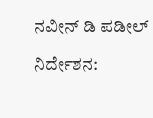ನವೀನ್‌ ಡಿ ಪಡೀಲ್‌

ನಿರ್ದೇಶನ: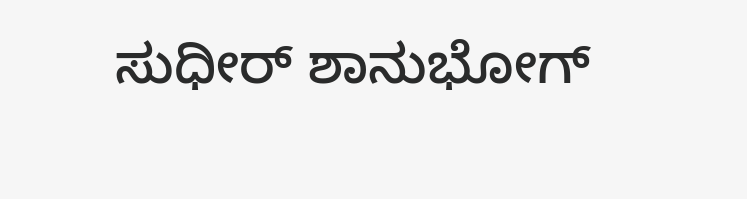ಸುಧೀರ್‌ ಶಾನುಭೋಗ್‌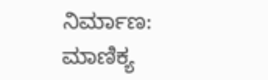ನಿರ್ಮಾಣ: ಮಾಣಿಕ್ಯ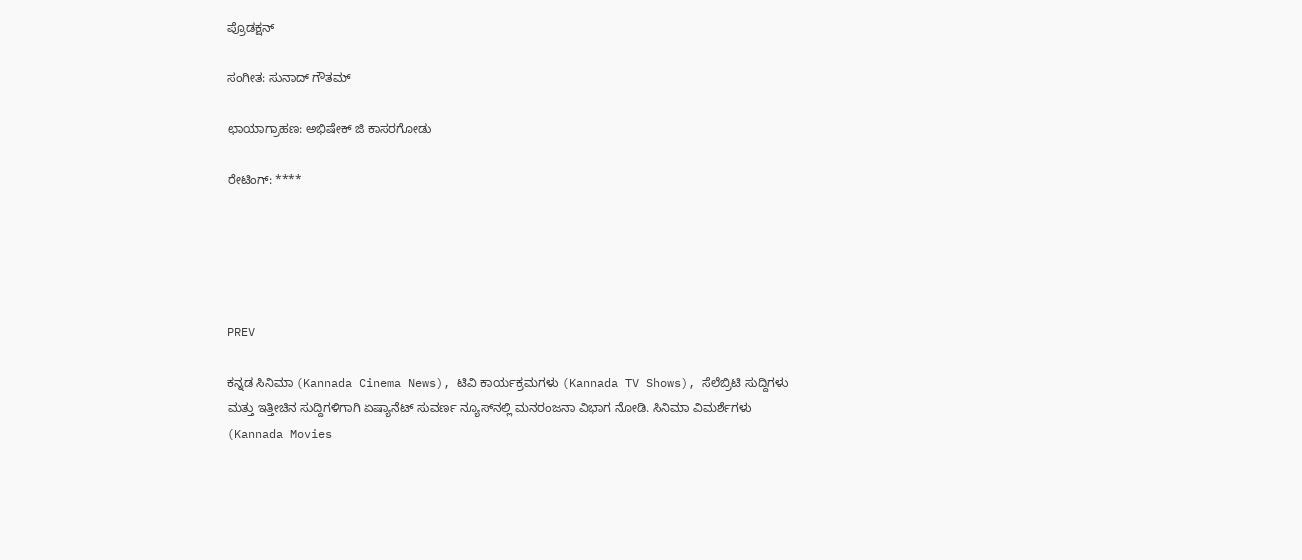ಪ್ರೊಡಕ್ಷನ್‌

ಸಂಗೀತ: ಸುನಾದ್‌ ಗೌತಮ್‌

ಛಾಯಾಗ್ರಾಹಣ: ಅಭಿಷೇಕ್‌ ಜಿ ಕಾಸರಗೋಡು

ರೇಟಿಂಗ್: ****





PREV

ಕನ್ನಡ ಸಿನಿಮಾ (Kannada Cinema News), ಟಿವಿ ಕಾರ್ಯಕ್ರಮಗಳು (Kannada TV Shows), ಸೆಲೆಬ್ರಿಟಿ ಸುದ್ದಿಗಳು ಮತ್ತು ಇತ್ತೀಚಿನ ಸುದ್ದಿಗಳಿಗಾಗಿ ಏಷ್ಯಾನೆಟ್ ಸುವರ್ಣ ನ್ಯೂಸ್‌ನಲ್ಲಿ ಮನರಂಜನಾ ವಿಭಾಗ ನೋಡಿ. ಸಿನಿಮಾ ವಿಮರ್ಶೆಗಳು (Kannada Movies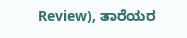Review), ತಾರೆಯರ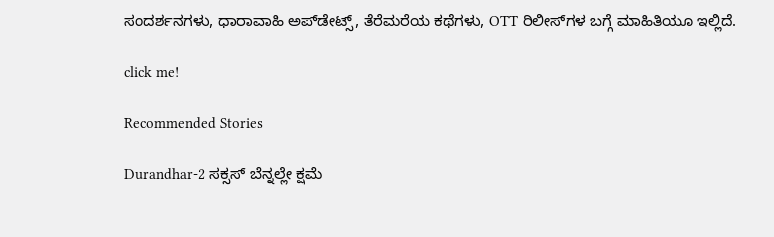ಸಂದರ್ಶನಗಳು, ಧಾರಾವಾಹಿ ಅಪ್‌ಡೇಟ್ಸ್‌, ತೆರೆಮರೆಯ ಕಥೆಗಳು, OTT ರಿಲೀಸ್‌ಗಳ ಬಗ್ಗೆ ಮಾಹಿತಿಯೂ ಇಲ್ಲಿದೆ.

click me!

Recommended Stories

Durandhar-2 ಸಕ್ಸಸ್ ಬೆನ್ನಲ್ಲೇ ಕ್ಷಮೆ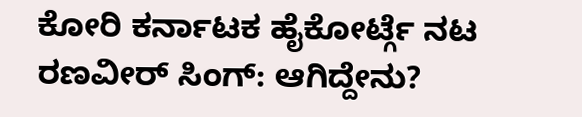ಕೋರಿ ಕರ್ನಾಟಕ ಹೈಕೋರ್ಟ್ಗೆ ನಟ ರಣವೀರ್ ಸಿಂಗ್: ಆಗಿದ್ದೇನು?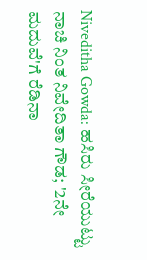Niveditha Gowda: ಹಸಿರು ಸೀರೆಯುಟ್ಟು ನಾಚಿ ನಿಂತ ನಿವೇದಿತಾ ಗೌಡ; '2ನೇ ಮದುವೆ'ಗೆ ರೆಡಿನಾ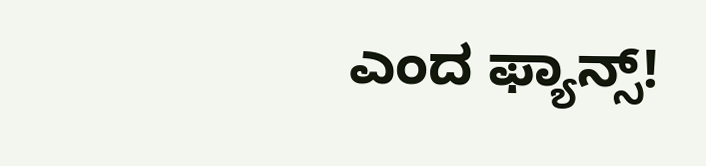ಎಂದ ಫ್ಯಾನ್ಸ್!